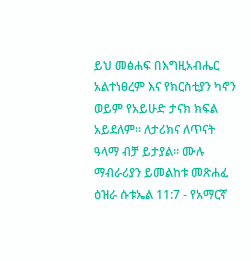ይህ መፅሐፍ በእግዚአብሔር አልተነፀረም እና የክርስቲያን ካኖን ወይም የአይሁድ ታናክ ክፍል አይደለም። ለታሪክና ለጥናት ዓላማ ብቻ ይታያል። ሙሉ ማብራሪያን ይመልከቱ መጽሐፈ ዕዝራ ሱቱኤል 11:7 - የአማርኛ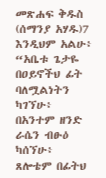መጽሐፍ ቅዱስ (ሰማንያ አሃዱ)7 እንዲህም አልሁ፥ “አቤቱ ጌታዬ በዐይኖችህ ፊት ባለሟልነትን ካገኘሁ፥ በአንተም ዘንድ ራሴን ብፁዕ ካሰኘሁ፥ ጸሎቴም በፊትህ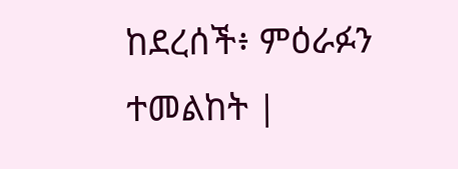ከደረሰች፥ ምዕራፉን ተመልከት |